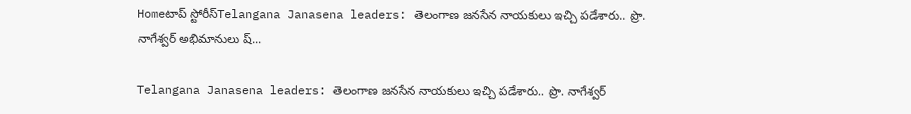Homeటాప్ స్టోరీస్Telangana Janasena leaders: తెలంగాణ జనసేన నాయకులు ఇచ్చి పడేశారు.. ప్రొ. నాగేశ్వర్ అభిమానులు ష్...

Telangana Janasena leaders: తెలంగాణ జనసేన నాయకులు ఇచ్చి పడేశారు.. ప్రొ. నాగేశ్వర్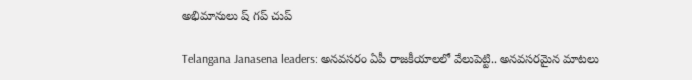అభిమానులు ష్ గప్ చుప్

Telangana Janasena leaders: అనవసరం ఏపీ రాజకీయాలలో వేలుపెట్టి.. అనవసరమైన మాటలు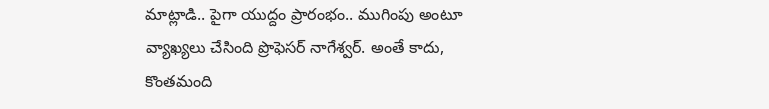మాట్లాడి.. పైగా యుద్దం ప్రారంభం.. ముగింపు అంటూ వ్యాఖ్యలు చేసింది ప్రొఫెసర్ నాగేశ్వర్. అంతే కాదు, కొంతమంది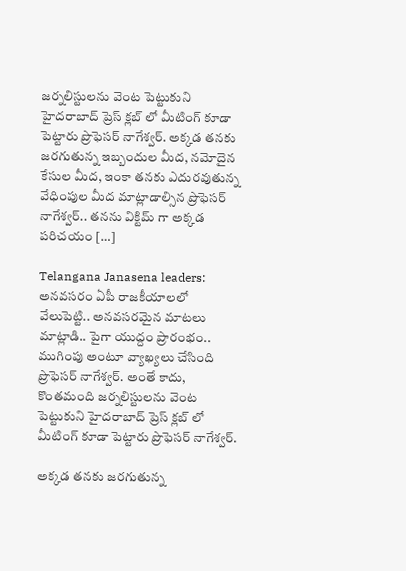జర్నలిస్టులను వెంట పెట్టుకుని హైదరాబాద్ ప్రెస్ క్లబ్ లో మీటింగ్ కూడా పెట్టారు ప్రొఫెసర్ నాగేశ్వర్. అక్కడ తనకు జరగుతున్న ఇబ్బందుల మీద, నమోదైన కేసుల మీద, ఇంకా తనకు ఎదురవుతున్న వేధింపుల మీద మాట్లాడాల్సిన ప్రొఫెసర్ నాగేశ్వర్.. తనను విక్టిమ్ గా అక్కడ పరిచయం […]

Telangana Janasena leaders: అనవసరం ఏపీ రాజకీయాలలో వేలుపెట్టి.. అనవసరమైన మాటలు మాట్లాడి.. పైగా యుద్దం ప్రారంభం.. ముగింపు అంటూ వ్యాఖ్యలు చేసింది ప్రొఫెసర్ నాగేశ్వర్. అంతే కాదు, కొంతమంది జర్నలిస్టులను వెంట పెట్టుకుని హైదరాబాద్ ప్రెస్ క్లబ్ లో మీటింగ్ కూడా పెట్టారు ప్రొఫెసర్ నాగేశ్వర్.

అక్కడ తనకు జరగుతున్న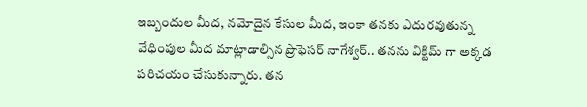ఇబ్బందుల మీద, నమోదైన కేసుల మీద, ఇంకా తనకు ఎదురవుతున్న వేధింపుల మీద మాట్లాడాల్సిన ప్రొఫెసర్ నాగేశ్వర్.. తనను విక్టిమ్ గా అక్కడ పరిచయం చేసుకున్నారు. తన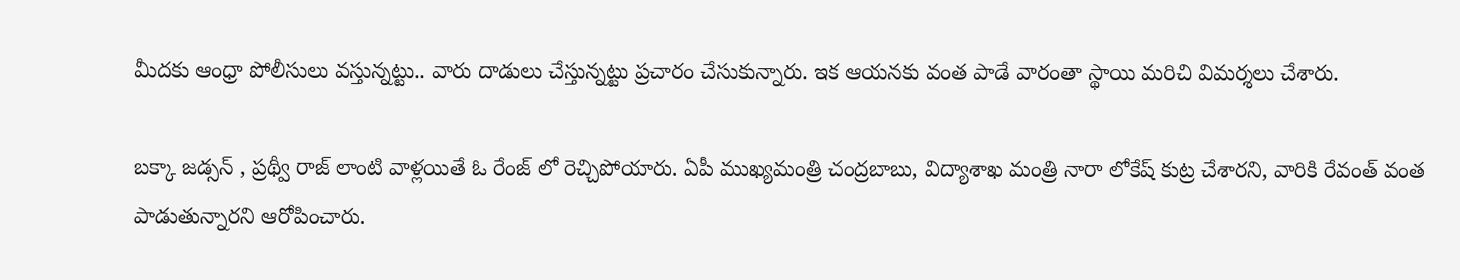మీదకు ఆంధ్రా పోలీసులు వస్తున్నట్టు.. వారు దాడులు చేస్తున్నట్టు ప్రచారం చేసుకున్నారు. ఇక ఆయనకు వంత పాడే వారంతా స్థాయి మరిచి విమర్శలు చేశారు.

బక్కా జడ్సన్ , ప్రథ్వీ రాజ్ లాంటి వాళ్లయితే ఓ రేంజ్ లో రెచ్చిపోయారు. ఏపీ ముఖ్యమంత్రి చంద్రబాబు, విద్యాశాఖ మంత్రి నారా లోకేష్ కుట్ర చేశారని, వారికి రేవంత్ వంత పాడుతున్నారని ఆరోపించారు.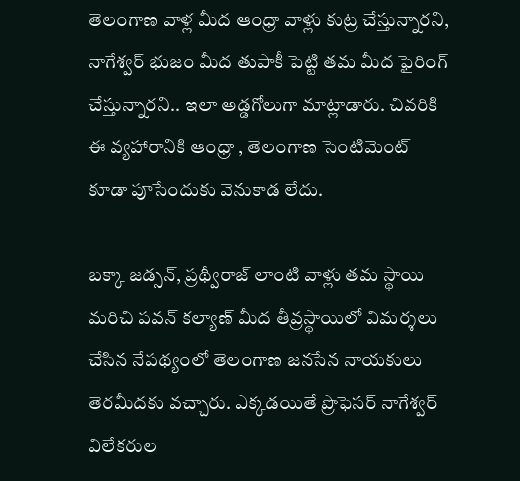తెలంగాణ వాళ్ల మీద ఆంధ్రా వాళ్లు కుట్ర చేస్తున్నారని, నాగేశ్వర్ భుజం మీద తుపాకీ పెట్టి తమ మీద ఫైరింగ్ చేస్తున్నారని.. ఇలా అడ్డగోలుగా మాట్లాడారు. చివరికి ఈ వ్యహారానికి ఆంధ్రా , తెలంగాణ సెంటిమెంట్ కూడా పూసేందుకు వెనుకాడ లేదు.

బక్కా జడ్సన్, ప్రథ్వీరాజ్ లాంటి వాళ్లు తమ స్థాయి మరిచి పవన్ కల్యాణ్ మీద తీవ్రస్థాయిలో విమర్శలు చేసిన నేపథ్యంలో తెలంగాణ జనసేన నాయకులు తెరమీదకు వచ్చారు. ఎక్కడయితే ప్రొఫెసర్ నాగేశ్వర్ విలేకరుల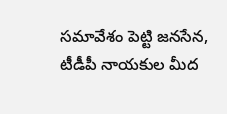సమావేశం పెట్టి జనసేన, టీడీపీ నాయకుల మీద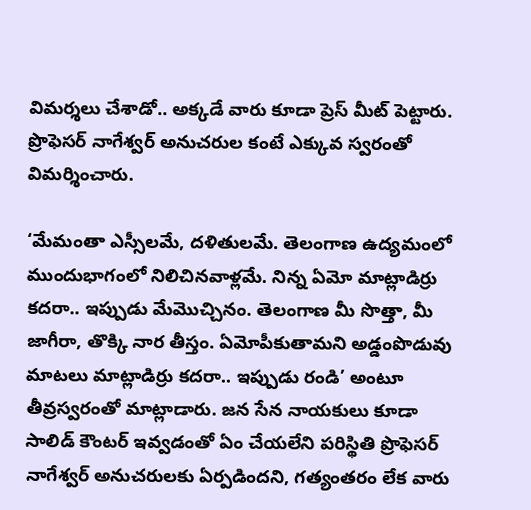విమర్శలు చేశాడో.. అక్కడే వారు కూడా ప్రెస్ మీట్ పెట్టారు. ప్రొఫెసర్ నాగేశ్వర్ అనుచరుల కంటే ఎక్కువ స్వరంతో విమర్శించారు.

‘మేమంతా ఎస్సీలమే, దళితులమే. తెలంగాణ ఉద్యమంలో ముందుభాగంలో నిలిచినవాళ్లమే. నిన్న ఏమో మాట్లాడిర్రు కదరా.. ఇప్పుడు మేమొచ్చినం. తెలంగాణ మీ సొత్తా, మీ జాగీరా, తొక్కి నార తీస్తం. ఏమోపీకుతామని అడ్డంపొడువు మాటలు మాట్లాడిర్రు కదరా.. ఇప్పుడు రండి’ అంటూ తీవ్రస్వరంతో మాట్లాడారు. జన సేన నాయకులు కూడా సాలిడ్ కౌంటర్ ఇవ్వడంతో ఏం చేయలేని పరిస్థితి ప్రొఫెసర్ నాగేశ్వర్ అనుచరులకు ఏర్పడిందని, గత్యంతరం లేక వారు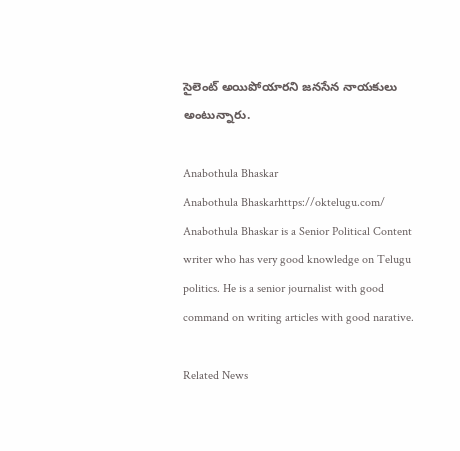సైలెంట్ అయిపోయారని జనసేన నాయకులు అంటున్నారు.

Anabothula Bhaskar
Anabothula Bhaskarhttps://oktelugu.com/
Anabothula Bhaskar is a Senior Political Content writer who has very good knowledge on Telugu politics. He is a senior journalist with good command on writing articles with good narative.

Related News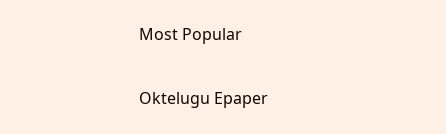Most Popular

Oktelugu Epaper